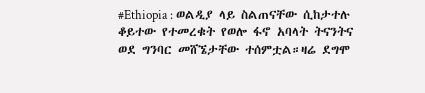#Ethiopia : ወልዲያ ላይ ስልጠናቸው ሲከታተሉ ቆይተው የተመረቁት የወሎ ፋኖ አባላት ትናንትና ወደ ግንባር መሸኜታቸው ተሰምቷል።ዛሬ ደግሞ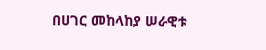በሀገር መከላከያ ሠራዊቱ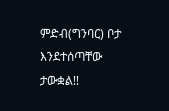ምድብ(ግንባር) ቦታ እንደተሰጣቸው ታውቋል!!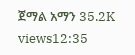ጀማል አማን 35.2K views12:35